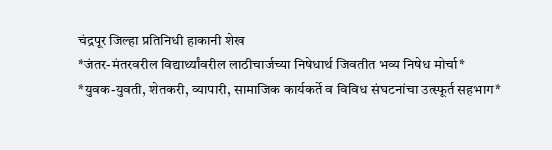चंद्रपूर जिल्हा प्रतिनिधी हाकानी शेख
*जंतर-मंतरवरील विद्यार्थ्यांवरील लाठीचार्जच्या निषेधार्थ जिवतीत भव्य निषेध मोर्चा*
*युवक-युवती, शेतकरी, व्यापारी, सामाजिक कार्यकर्ते व विविध संघटनांचा उत्स्फूर्त सहभाग*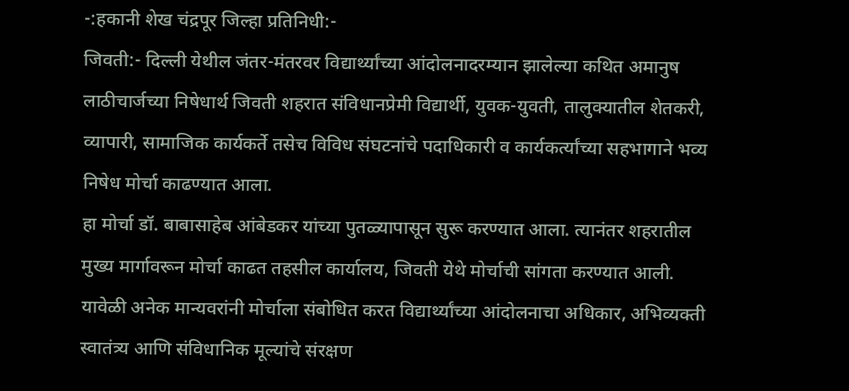-:हकानी शेख चंद्रपूर जिल्हा प्रतिनिधी:-
जिवती:- दिल्ली येथील जंतर-मंतरवर विद्यार्थ्यांच्या आंदोलनादरम्यान झालेल्या कथित अमानुष लाठीचार्जच्या निषेधार्थ जिवती शहरात संविधानप्रेमी विद्यार्थी, युवक-युवती, तालुक्यातील शेतकरी, व्यापारी, सामाजिक कार्यकर्ते तसेच विविध संघटनांचे पदाधिकारी व कार्यकर्त्यांच्या सहभागाने भव्य निषेध मोर्चा काढण्यात आला.
हा मोर्चा डॉ. बाबासाहेब आंबेडकर यांच्या पुतळ्यापासून सुरू करण्यात आला. त्यानंतर शहरातील मुख्य मार्गावरून मोर्चा काढत तहसील कार्यालय, जिवती येथे मोर्चाची सांगता करण्यात आली. यावेळी अनेक मान्यवरांनी मोर्चाला संबोधित करत विद्यार्थ्यांच्या आंदोलनाचा अधिकार, अभिव्यक्ती स्वातंत्र्य आणि संविधानिक मूल्यांचे संरक्षण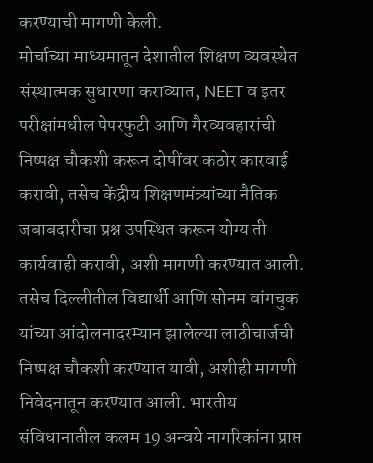करण्याची मागणी केली.
मोर्चाच्या माध्यमातून देशातील शिक्षण व्यवस्थेत संस्थात्मक सुधारणा कराव्यात, NEET व इतर परीक्षांमधील पेपरफुटी आणि गैरव्यवहारांची निष्पक्ष चौकशी करून दोषींवर कठोर कारवाई करावी, तसेच केंद्रीय शिक्षणमंत्र्यांच्या नैतिक जबाबदारीचा प्रश्न उपस्थित करून योग्य ती कार्यवाही करावी, अशी मागणी करण्यात आली.
तसेच दिल्लीतील विद्यार्थी आणि सोनम वांगचुक यांच्या आंदोलनादरम्यान झालेल्या लाठीचार्जची निष्पक्ष चौकशी करण्यात यावी, अशीही मागणी निवेदनातून करण्यात आली. भारतीय संविधानातील कलम 19 अन्वये नागरिकांना प्राप्त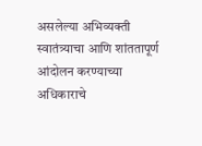असलेल्या अभिव्यक्ती स्वातंत्र्याचा आणि शांततापूर्ण आंदोलन करण्याच्या अधिकाराचे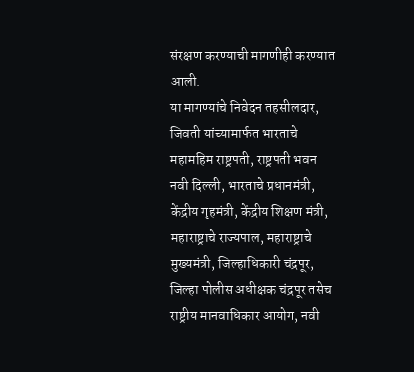संरक्षण करण्याची मागणीही करण्यात आली.
या मागण्यांचे निवेदन तहसीलदार, जिवती यांच्यामार्फत भारताचे महामहिम राष्ट्रपती, राष्ट्रपती भवन नवी दिल्ली, भारताचे प्रधानमंत्री, केंद्रीय गृहमंत्री, केंद्रीय शिक्षण मंत्री, महाराष्ट्राचे राज्यपाल, महाराष्ट्राचे मुख्यमंत्री, जिल्हाधिकारी चंद्रपूर, जिल्हा पोलीस अधीक्षक चंद्रपूर तसेच राष्ट्रीय मानवाधिकार आयोग, नवी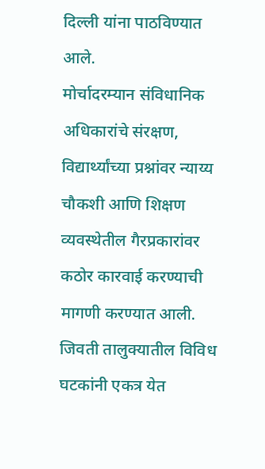दिल्ली यांना पाठविण्यात आले.
मोर्चादरम्यान संविधानिक अधिकारांचे संरक्षण, विद्यार्थ्यांच्या प्रश्नांवर न्याय्य चौकशी आणि शिक्षण व्यवस्थेतील गैरप्रकारांवर कठोर कारवाई करण्याची मागणी करण्यात आली. जिवती तालुक्यातील विविध घटकांनी एकत्र येत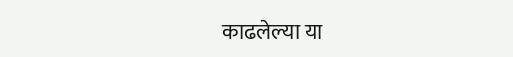काढलेल्या या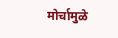मोर्चामुळे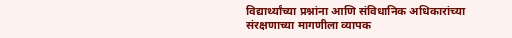विद्यार्थ्यांच्या प्रश्नांना आणि संविधानिक अधिकारांच्या संरक्षणाच्या मागणीला व्यापक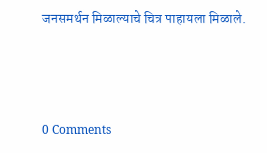जनसमर्थन मिळाल्याचे चित्र पाहायला मिळाले.



0 Comments